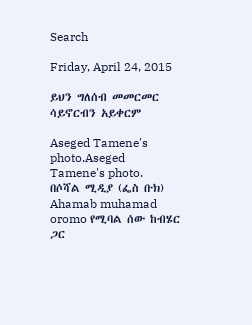Search

Friday, April 24, 2015

ይህን ግለሰብ መመርመር ሳይኖርብን አይቀርም

Aseged Tamene's photo.Aseged Tamene's photo.
በሶሻል ሚዲያ (ፌስ ቡክ) Ahamab muhamad oromo የሚባል ሰው ከብሄር ጋር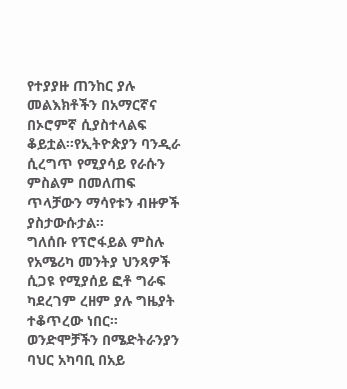የተያያዙ ጠንከር ያሉ መልእክቶችን በአማርኛና በኦሮምኛ ሲያስተላልፍ ቆይቷል፡፡የኢትዮጵያን ባንዲራ ሲረግጥ የሚያሳይ የራሱን ምስልም በመለጠፍ ጥላቻውን ማሳየቱን ብዙዎች ያስታውሱታል፡፡
ግለሰቡ የፕሮፋይል ምስሉ የአሜሪካ መንትያ ህንጻዎች ሲጋዩ የሚያሰይ ፎቶ ግራፍ ካደረገም ረዘም ያሉ ግዜያት ተቆጥረው ነበር፡፡
ወንድሞቻችን በሜድትራንያን ባህር አካባቢ በአይ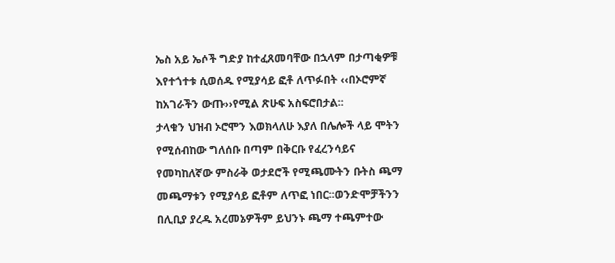ኤስ አይ ኤሶች ግድያ ከተፈጸመባቸው በኋላም በታጣቂዎቹ እየተጎተቱ ሲወሰዱ የሚያሳይ ፎቶ ለጥፉበት ‹‹በኦሮምኛ ከአገራችን ውጡ››የሚል ጽሁፍ አስፍሮበታል፡፡
ታላቁን ህዝብ ኦሮሞን እወክላለሁ እያለ በሌሎች ላይ ሞትን የሚሰብከው ግለሰቡ በጣም በቅርቡ የፈረንሳይና የመካከለኛው ምስራቅ ወታደሮች የሚጫሙትን ቡትስ ጫማ መጫማቱን የሚያሳይ ፎቶም ለጥፎ ነበር፡፡ወንድሞቻችንን በሊቢያ ያረዱ አረመኔዎችም ይህንኑ ጫማ ተጫምተው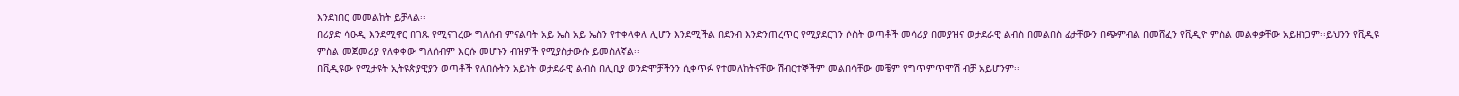እንደነበር መመልከት ይቻላል፡፡
በሪያድ ሳዑዲ እንደሚኖር በገጹ የሚናገረው ግለሰብ ምናልባት አይ ኤስ አይ ኤስን የተቀላቀለ ሊሆን እንደሚችል በደንብ እንድንጠረጥር የሚያደርገን ሶስት ወጣቶች መሳሪያ በመያዝና ወታደራዊ ልብስ በመልበስ ፊታቸውን በጭምብል በመሸፈን የቪዲዮ ምስል መልቀቃቸው አይዘነጋም፡፡ይህንን የቪዲዩ ምስል መጀመሪያ የለቀቀው ግለሰብም እርሱ መሆኑን ብዝዎች የሚያስታውሱ ይመስለኛል፡፡
በቪዲዩው የሚታዩት ኢትዩጵያዊያን ወጣቶች የለበሱትን አይነት ወታደራዊ ልብስ በሊቢያ ወንድሞቻችንን ሲቀጥፉ የተመለከትናቸው ሽብርተኞችም መልበሳቸው መቼም የግጥምጥሞሽ ብቻ አይሆንም፡፡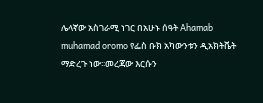ሌላኛው አስገራሚ ነገር በአሁኑ ሰዓት Ahamab muhamad oromo የፌስ ቡክ አካውንቱን ዲአክትቬት ማድረጉ ነው፡፡መረጃው እርሱን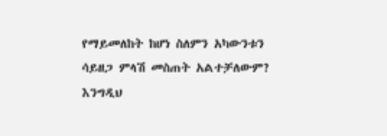የማይመለከት ከሆነ ስለምን አካውንቱን ሳይዘጋ ምላሽ መስጠት አልተቻለውም?
እንግዲህ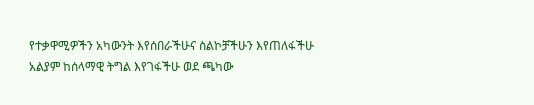የተቃዋሚዎችን አካውንት እየሰበራችሁና ስልኮቻችሁን እየጠለፋችሁ አልያም ከሰላማዊ ትግል እየገፋችሁ ወደ ጫካው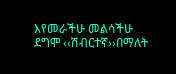እየመራችሁ መልሳችሁ ደግሞ ‹‹ሽብርተኛ››በማለት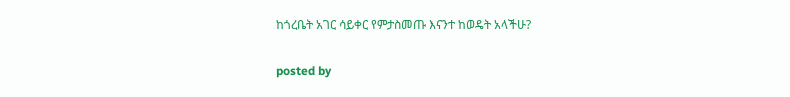ከጎረቤት አገር ሳይቀር የምታስመጡ እናንተ ከወዴት አላችሁ?

posted by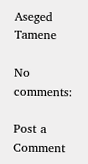Aseged Tamene

No comments:

Post a Comment